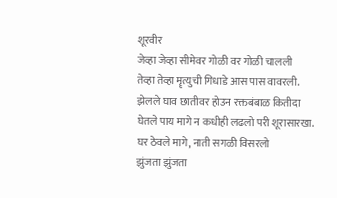शूरवीर
जेव्हा जेव्हा सीमेवर गोळी वर गोळी चालली
तेव्हा तेव्हा मॄत्युची गिधाडे आस पास वावरली.
झेलले घाव छातीवर होउन रक्तबंबाळ कितीदा
घेतले पाय मागे न कधीही लढलो परी शूरासारखा.
घर ठेवले मागे, नाती सगळी विसरलो
झुंजता झुंजता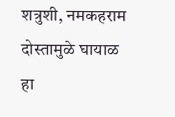शत्रुशी, नमकहराम दोस्तामुळे घायाळ हा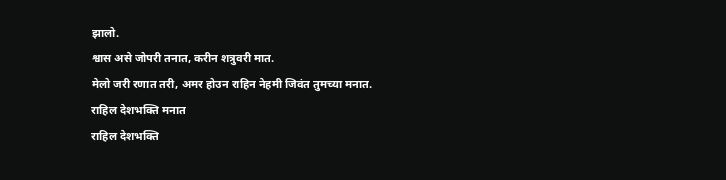झालो.
श्वास असे जोपरी तनात, करीन शत्रुवरी मात.
मेलो जरी रणात तरी, अमर होउन राहिन नेहमी जिवंत तुमच्या मनात.
राहिल देशभक्ति मनात
राहिल देशभक्ति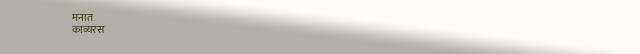मनात
काव्यरस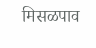मिसळपाव